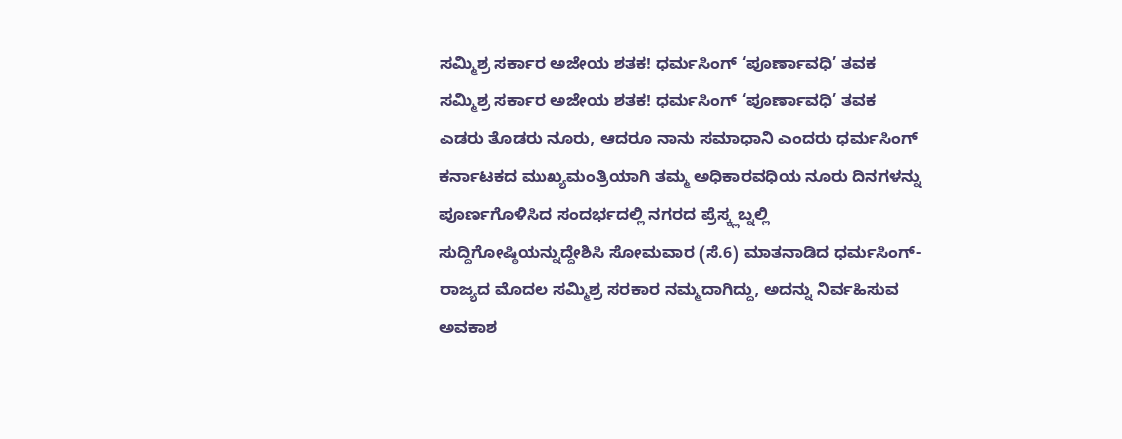ಸಮ್ಮಿಶ್ರ ಸರ್ಕಾರ ಅಜೇಯ ಶತಕ! ಧರ್ಮಸಿಂಗ್ ‘ಪೂರ್ಣಾವಧಿ’ ತವಕ
ಸಮ್ಮಿಶ್ರ ಸರ್ಕಾರ ಅಜೇಯ ಶತಕ! ಧರ್ಮಸಿಂಗ್ ‘ಪೂರ್ಣಾವಧಿ’ ತವಕ
ಎಡರು ತೊಡರು ನೂರು, ಆದರೂ ನಾನು ಸಮಾಧಾನಿ ಎಂದರು ಧರ್ಮಸಿಂಗ್
ಕರ್ನಾಟಕದ ಮುಖ್ಯಮಂತ್ರಿಯಾಗಿ ತಮ್ಮ ಅಧಿಕಾರವಧಿಯ ನೂರು ದಿನಗಳನ್ನು ಪೂರ್ಣಗೊಳಿಸಿದ ಸಂದರ್ಭದಲ್ಲಿ ನಗರದ ಪ್ರೆಸ್ಕ್ಲಬ್ನಲ್ಲಿ ಸುದ್ದಿಗೋಷ್ಠಿಯನ್ನುದ್ದೇಶಿಸಿ ಸೋಮವಾರ (ಸೆ.6) ಮಾತನಾಡಿದ ಧರ್ಮಸಿಂಗ್- ರಾಜ್ಯದ ಮೊದಲ ಸಮ್ಮಿಶ್ರ ಸರಕಾರ ನಮ್ಮದಾಗಿದ್ದು, ಅದನ್ನು ನಿರ್ವಹಿಸುವ ಅವಕಾಶ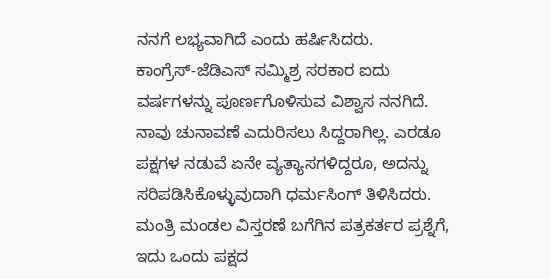ನನಗೆ ಲಭ್ಯವಾಗಿದೆ ಎಂದು ಹರ್ಷಿಸಿದರು.
ಕಾಂಗ್ರೆಸ್-ಜೆಡಿಎಸ್ ಸಮ್ಮಿಶ್ರ ಸರಕಾರ ಐದು ವರ್ಷಗಳನ್ನು ಪೂರ್ಣಗೊಳಿಸುವ ವಿಶ್ವಾಸ ನನಗಿದೆ. ನಾವು ಚುನಾವಣೆ ಎದುರಿಸಲು ಸಿದ್ದರಾಗಿಲ್ಲ. ಎರಡೂ ಪಕ್ಷಗಳ ನಡುವೆ ಏನೇ ವ್ಯತ್ಯಾಸಗಳಿದ್ದರೂ, ಅದನ್ನು ಸರಿಪಡಿಸಿಕೊಳ್ಳುವುದಾಗಿ ಧರ್ಮಸಿಂಗ್ ತಿಳಿಸಿದರು.
ಮಂತ್ರಿ ಮಂಡಲ ವಿಸ್ತರಣೆ ಬಗೆಗಿನ ಪತ್ರಕರ್ತರ ಪ್ರಶ್ನೆಗೆ, ಇದು ಒಂದು ಪಕ್ಷದ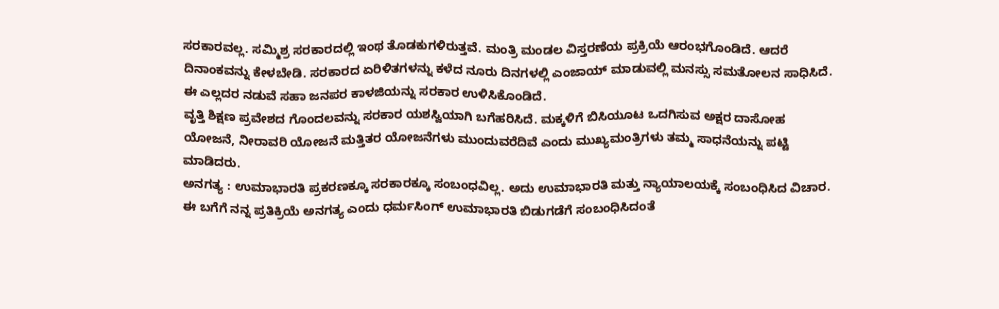ಸರಕಾರವಲ್ಲ. ಸಮ್ಮಿಶ್ರ ಸರಕಾರದಲ್ಲಿ ಇಂಥ ತೊಡಕುಗಳಿರುತ್ತವೆ. ಮಂತ್ರಿ ಮಂಡಲ ವಿಸ್ತರಣೆಯ ಪ್ರಕ್ರಿಯೆ ಆರಂಭಗೊಂಡಿದೆ. ಆದರೆ ದಿನಾಂಕವನ್ನು ಕೇಳಬೇಡಿ. ಸರಕಾರದ ಏರಿಳಿತಗಳನ್ನು ಕಳೆದ ನೂರು ದಿನಗಳಲ್ಲಿ ಎಂಜಾಯ್ ಮಾಡುವಲ್ಲಿ ಮನಸ್ಸು ಸಮತೋಲನ ಸಾಧಿಸಿದೆ. ಈ ಎಲ್ಲದರ ನಡುವೆ ಸಹಾ ಜನಪರ ಕಾಳಜಿಯನ್ನು ಸರಕಾರ ಉಳಿಸಿಕೊಂಡಿದೆ.
ವೃತ್ತಿ ಶಿಕ್ಷಣ ಪ್ರವೇಶದ ಗೊಂದಲವನ್ನು ಸರಕಾರ ಯಶಸ್ವಿಯಾಗಿ ಬಗೆಹರಿಸಿದೆ. ಮಕ್ಕಳಿಗೆ ಬಿಸಿಯೂಟ ಒದಗಿಸುವ ಅಕ್ಷರ ದಾಸೋಹ ಯೋಜನೆ, ನೀರಾವರಿ ಯೋಜನೆ ಮತ್ತಿತರ ಯೋಜನೆಗಳು ಮುಂದುವರೆದಿವೆ ಎಂದು ಮುಖ್ಯಮಂತ್ರಿಗಳು ತಮ್ಮ ಸಾಧನೆಯನ್ನು ಪಟ್ಟಿ ಮಾಡಿದರು.
ಅನಗತ್ಯ : ಉಮಾಭಾರತಿ ಪ್ರಕರಣಕ್ಕೂ ಸರಕಾರಕ್ಕೂ ಸಂಬಂಧವಿಲ್ಲ. ಅದು ಉಮಾಭಾರತಿ ಮತ್ತು ನ್ಯಾಯಾಲಯಕ್ಕೆ ಸಂಬಂಧಿಸಿದ ವಿಚಾರ. ಈ ಬಗೆಗೆ ನನ್ನ ಪ್ರತಿಕ್ರಿಯೆ ಅನಗತ್ಯ ಎಂದು ಧರ್ಮಸಿಂಗ್ ಉಮಾಭಾರತಿ ಬಿಡುಗಡೆಗೆ ಸಂಬಂಧಿಸಿದಂತೆ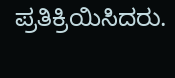ಪ್ರತಿಕ್ರಿಯಿಸಿದರು.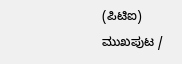(ಪಿಟಿಐ)
ಮುಖಪುಟ /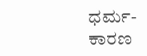ಧರ್ಮ-ಕಾರಣ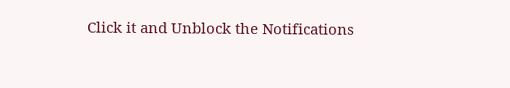Click it and Unblock the Notifications